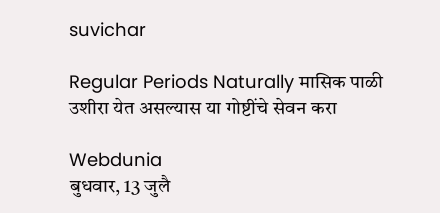suvichar

Regular Periods Naturally मासिक पाळी उशीरा येत असल्यास या गोष्टींचे सेवन करा

Webdunia
बुधवार, 13 जुलै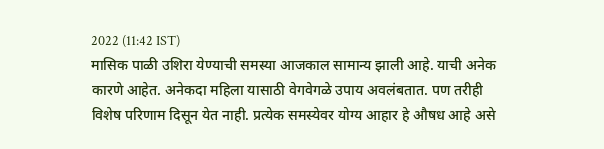2022 (11:42 IST)
मासिक पाळी उशिरा येण्याची समस्या आजकाल सामान्य झाली आहे. याची अनेक कारणे आहेत. अनेकदा महिला यासाठी वेगवेगळे उपाय अवलंबतात. पण तरीही विशेष परिणाम दिसून येत नाही. प्रत्येक समस्येवर योग्य आहार हे औषध आहे असे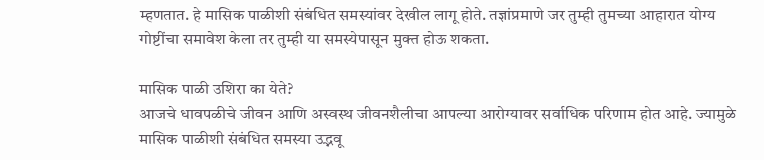म्हणतात. हे मासिक पाळीशी संबंधित समस्यांवर देखील लागू होते. तज्ञांप्रमाणे जर तुम्ही तुमच्या आहारात योग्य गोष्टींचा समावेश केला तर तुम्ही या समस्येपासून मुक्त होऊ शकता.

मासिक पाळी उशिरा का येते?
आजचे धावपळीचे जीवन आणि अस्वस्थ जीवनशैलीचा आपल्या आरोग्यावर सर्वाधिक परिणाम होत आहे. ज्यामुळे मासिक पाळीशी संबंधित समस्या उद्भवू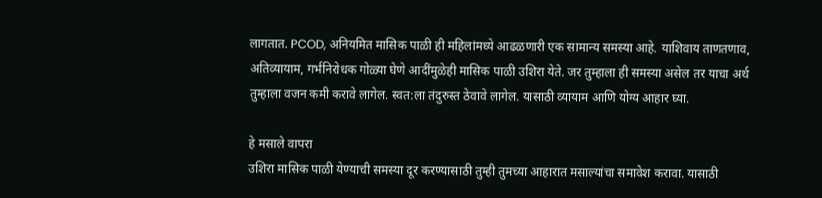लागतात. PCOD, अनियमित मासिक पाळी ही महिलांमध्ये आढळणारी एक सामान्य समस्या आहे. याशिवाय ताणतणाव, अतिव्यायाम, गर्भनिरोधक गोळ्या घेणे आदींमुळेही मासिक पाळी उशिरा येते. जर तुम्हाला ही समस्या असेल तर याचा अर्थ तुम्हाला वजन कमी करावे लागेल. स्वत:ला तंदुरुस्त ठेवावे लागेल. यासाठी व्यायाम आणि योग्य आहार घ्या.

हे मसाले वापरा
उशिरा मासिक पाळी येण्याची समस्या दूर करण्यासाठी तुम्ही तुमच्या आहारात मसाल्यांचा समावेश करावा. यासाठी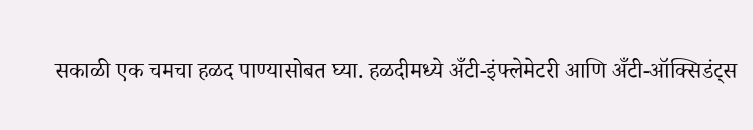सकाळी एक चमचा हळद पाण्यासोबत घ्या. हळदीमध्ये अँटी-इंफ्लेमेटरी आणि अँटी-ऑक्सिडंट्स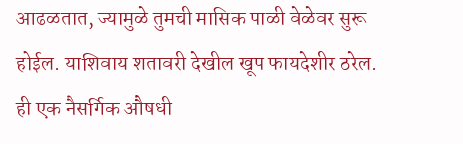आढळतात, ज्यामुळे तुमची मासिक पाळी वेळेवर सुरू होईल. याशिवाय शतावरी देखील खूप फायदेशीर ठरेल. ही एक नैसर्गिक औषधी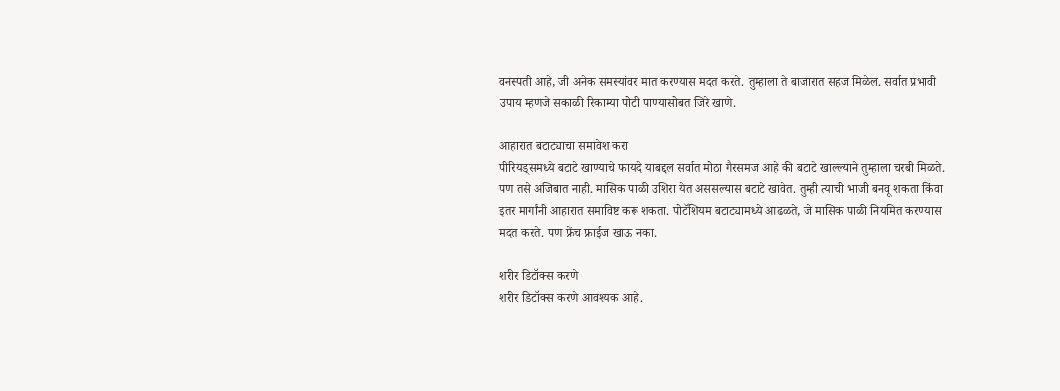वनस्पती आहे, जी अनेक समस्यांवर मात करण्यास मदत करते. तुम्हाला ते बाजारात सहज मिळेल. सर्वात प्रभावी उपाय म्हणजे सकाळी रिकाम्या पोटी पाण्यासोबत जिरे खाणे.

आहारात बटाट्याचा समावेश करा
पीरियड्समध्ये बटाटे खाण्याचे फायदे याबद्दल सर्वात मोठा गैरसमज आहे की बटाटे खाल्ल्याने तुम्हाला चरबी मिळते. पण तसे अजिबात नाही. मासिक पाळी उशिरा येत अससल्यास बटाटे खावेत. तुम्ही त्याची भाजी बनवू शकता किंवा इतर मार्गांनी आहारात समाविष्ट करू शकता. पोटॅशियम बटाट्यामध्ये आढळते, जे मासिक पाळी नियमित करण्यास मदत करते. पण फ्रेंच फ्राईज खाऊ नका.

शरीर डिटॉक्स करणे
शरीर डिटॉक्स करणे आवश्यक आहे.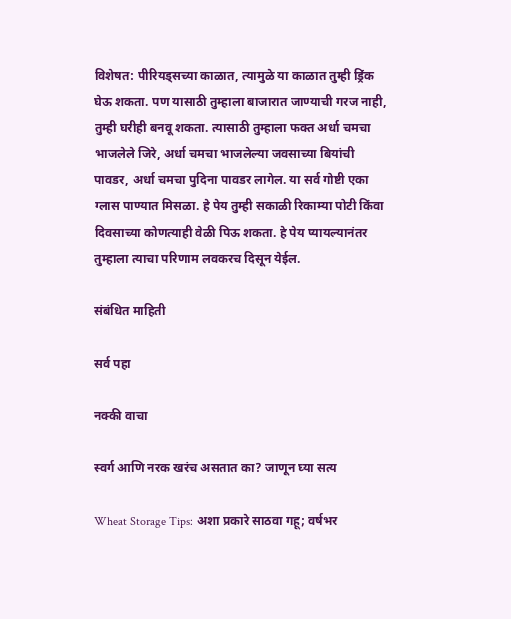विशेषत: पीरियड्सच्या काळात, त्यामुळे या काळात तुम्ही ड्रिंक घेऊ शकता. पण यासाठी तुम्हाला बाजारात जाण्याची गरज नाही, तुम्ही घरीही बनवू शकता. त्यासाठी तुम्हाला फक्त अर्धा चमचा भाजलेले जिरे, अर्धा चमचा भाजलेल्या जवसाच्या बियांची पावडर, अर्धा चमचा पुदिना पावडर लागेल. या सर्व गोष्टी एका ग्लास पाण्यात मिसळा. हे पेय तुम्ही सकाळी रिकाम्या पोटी किंवा दिवसाच्या कोणत्याही वेळी पिऊ शकता. हे पेय प्यायल्यानंतर तुम्हाला त्याचा परिणाम लवकरच दिसून येईल.

संबंधित माहिती

सर्व पहा

नक्की वाचा

स्वर्ग आणि नरक खरंच असतात का? जाणून घ्या सत्य

Wheat Storage Tips: अशा प्रकारे साठवा गहू; वर्षभर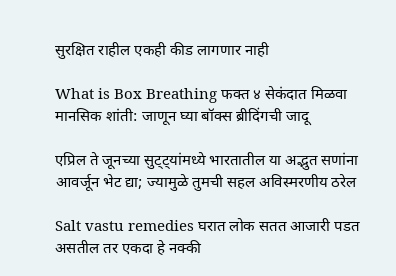सुरक्षित राहील एकही कीड लागणार नाही

What is Box Breathing फक्त ४ सेकंदात मिळवा मानसिक शांती: जाणून घ्या बॉक्स ब्रीदिंगची जादू

एप्रिल ते जूनच्या सुट्ट्यांमध्ये भारतातील या अद्भुत सणांना आवर्जून भेट द्या; ज्यामुळे तुमची सहल अविस्मरणीय ठरेल

Salt vastu remedies घरात लोक सतत आजारी पडत असतील तर एकदा हे नक्की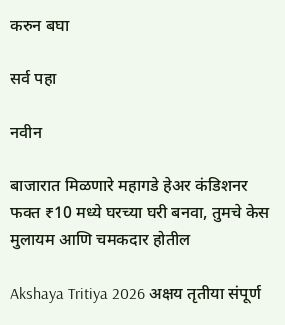करुन बघा

सर्व पहा

नवीन

बाजारात मिळणारे महागडे हेअर कंडिशनर फक्त ₹10 मध्ये घरच्या घरी बनवा, तुमचे केस मुलायम आणि चमकदार होतील

Akshaya Tritiya 2026 अक्षय तृतीया संपूर्ण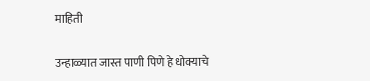माहिती

उन्हाळ्यात जास्त पाणी पिणे हे धोक्याचे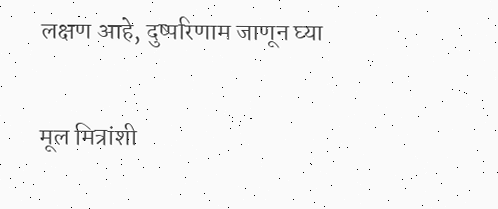लक्षण आहे, दुष्परिणाम जाणून घ्या

मूल मित्रांशी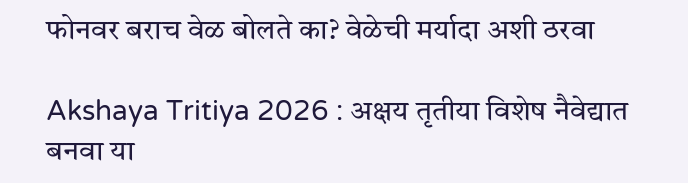फोनवर बराच वेळ बोलते का? वेळेची मर्यादा अशी ठरवा

Akshaya Tritiya 2026 : अक्षय तृतीया विशेष नैवेद्यात बनवा या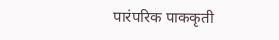पारंपरिक पाककृती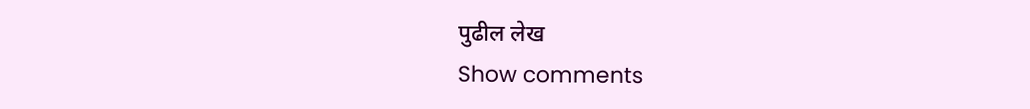पुढील लेख
Show comments